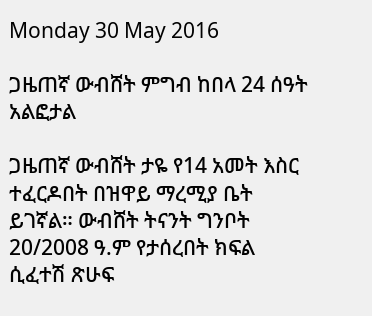Monday 30 May 2016

ጋዜጠኛ ውብሸት ምግብ ከበላ 24 ሰዓት አልፎታል

ጋዜጠኛ ውብሸት ታዬ የ14 አመት እስር ተፈርዶበት በዝዋይ ማረሚያ ቤት ይገኛል። ውብሸት ትናንት ግንቦት 20/2008 ዓ.ም የታሰረበት ክፍል ሲፈተሽ ጽሁፍ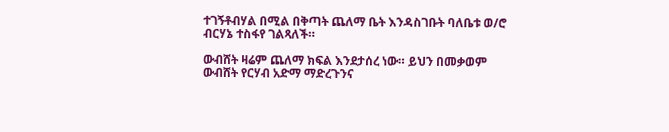ተገኝቶብሃል በሚል በቅጣት ጨለማ ቤት እንዳስገቡት ባለቤቱ ወ/ሮ ብርሃኔ ተስፋየ ገልጻለች።

ውብሸት ዛሬም ጨለማ ክፍል እንደታሰረ ነው። ይህን በመቃወም ውብሸት የርሃብ አድማ ማድረጉንና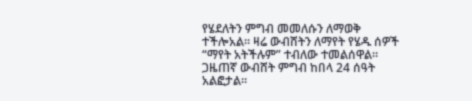የሄደለትን ምግብ መመለሱን ለማወቅ ተችሎአል። ዛሬ ውብሸትን ለማየት የሄዱ ሰዎች “ማየት አትችሉም” ተብለው ተመልሰዋል። ጋዜጠኛ ውብሸት ምግብ ከበላ 24 ሰዓት አልፎታል።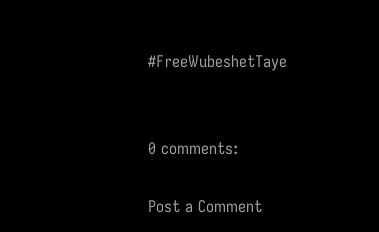#FreeWubeshetTaye


0 comments:

Post a Comment